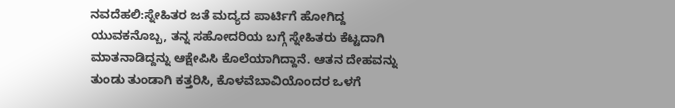ನವದೆಹಲಿ:ಸ್ನೇಹಿತರ ಜತೆ ಮದ್ಯದ ಪಾರ್ಟಿಗೆ ಹೋಗಿದ್ದ ಯುವಕನೊಬ್ಬ, ತನ್ನ ಸಹೋದರಿಯ ಬಗ್ಗೆ ಸ್ನೇಹಿತರು ಕೆಟ್ಟದಾಗಿ ಮಾತನಾಡಿದ್ದನ್ನು ಆಕ್ಷೇಪಿಸಿ ಕೊಲೆಯಾಗಿದ್ದಾನೆ. ಆತನ ದೇಹವನ್ನು ತುಂಡು ತುಂಡಾಗಿ ಕತ್ತರಿಸಿ, ಕೊಳವೆಬಾವಿಯೊಂದರ ಒಳಗೆ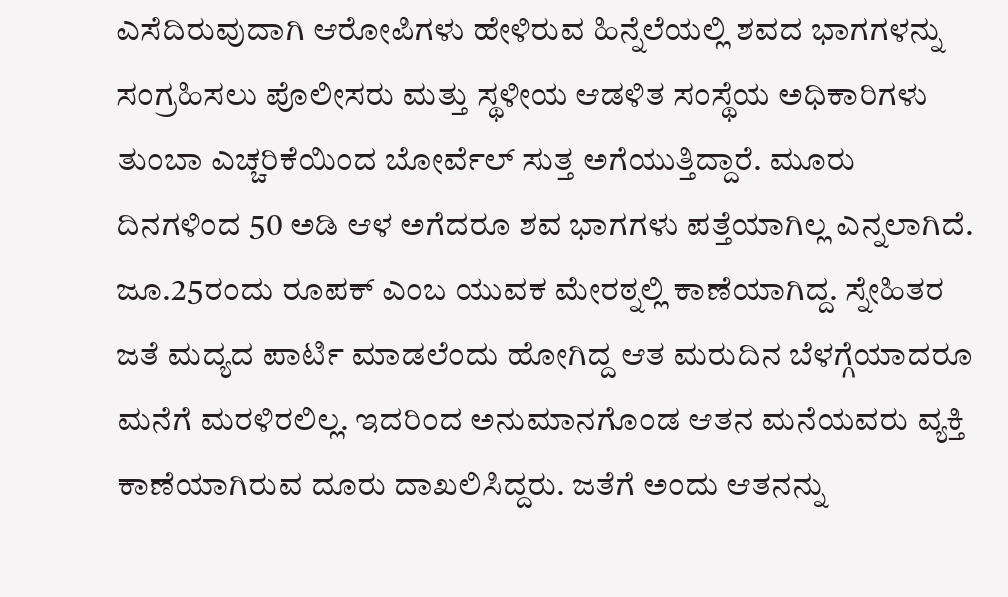ಎಸೆದಿರುವುದಾಗಿ ಆರೋಪಿಗಳು ಹೇಳಿರುವ ಹಿನ್ನೆಲೆಯಲ್ಲಿ ಶವದ ಭಾಗಗಳನ್ನು ಸಂಗ್ರಹಿಸಲು ಪೊಲೀಸರು ಮತ್ತು ಸ್ಥಳೀಯ ಆಡಳಿತ ಸಂಸ್ಥೆಯ ಅಧಿಕಾರಿಗಳು ತುಂಬಾ ಎಚ್ಚರಿಕೆಯಿಂದ ಬೋರ್ವೆಲ್ ಸುತ್ತ ಅಗೆಯುತ್ತಿದ್ದಾರೆ. ಮೂರು ದಿನಗಳಿಂದ 50 ಅಡಿ ಆಳ ಅಗೆದರೂ ಶವ ಭಾಗಗಳು ಪತ್ತೆಯಾಗಿಲ್ಲ ಎನ್ನಲಾಗಿದೆ.
ಜೂ.25ರಂದು ರೂಪಕ್ ಎಂಬ ಯುವಕ ಮೇರಠ್ನಲ್ಲಿ ಕಾಣೆಯಾಗಿದ್ದ. ಸ್ನೇಹಿತರ ಜತೆ ಮದ್ಯದ ಪಾರ್ಟಿ ಮಾಡಲೆಂದು ಹೋಗಿದ್ದ ಆತ ಮರುದಿನ ಬೆಳಗ್ಗೆಯಾದರೂ ಮನೆಗೆ ಮರಳಿರಲಿಲ್ಲ. ಇದರಿಂದ ಅನುಮಾನಗೊಂಡ ಆತನ ಮನೆಯವರು ವ್ಯಕ್ತಿ ಕಾಣೆಯಾಗಿರುವ ದೂರು ದಾಖಲಿಸಿದ್ದರು. ಜತೆಗೆ ಅಂದು ಆತನನ್ನು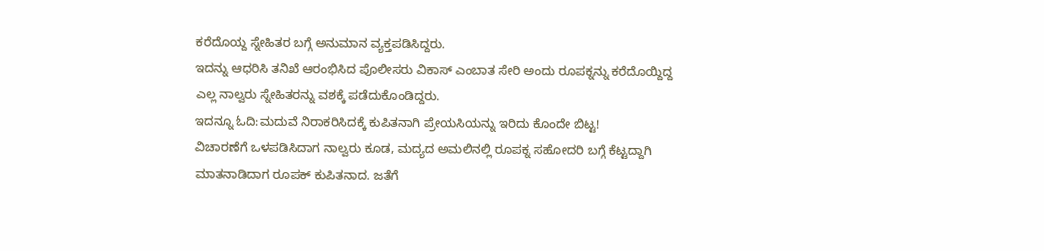ಕರೆದೊಯ್ದ ಸ್ನೇಹಿತರ ಬಗ್ಗೆ ಅನುಮಾನ ವ್ಯಕ್ತಪಡಿಸಿದ್ದರು.
ಇದನ್ನು ಆಧರಿಸಿ ತನಿಖೆ ಆರಂಭಿಸಿದ ಪೊಲೀಸರು ವಿಕಾಸ್ ಎಂಬಾತ ಸೇರಿ ಅಂದು ರೂಪಕ್ನನ್ನು ಕರೆದೊಯ್ದಿದ್ದ ಎಲ್ಲ ನಾಲ್ವರು ಸ್ನೇಹಿತರನ್ನು ವಶಕ್ಕೆ ಪಡೆದುಕೊಂಡಿದ್ದರು.
ಇದನ್ನೂ ಓದಿ:ಮದುವೆ ನಿರಾಕರಿಸಿದಕ್ಕೆ ಕುಪಿತನಾಗಿ ಪ್ರೇಯಸಿಯನ್ನು ಇರಿದು ಕೊಂದೇ ಬಿಟ್ಟ!
ವಿಚಾರಣೆಗೆ ಒಳಪಡಿಸಿದಾಗ ನಾಲ್ವರು ಕೂಡ, ಮದ್ಯದ ಅಮಲಿನಲ್ಲಿ ರೂಪಕ್ನ ಸಹೋದರಿ ಬಗ್ಗೆ ಕೆಟ್ಟದ್ದಾಗಿ ಮಾತನಾಡಿದಾಗ ರೂಪಕ್ ಕುಪಿತನಾದ. ಜತೆಗೆ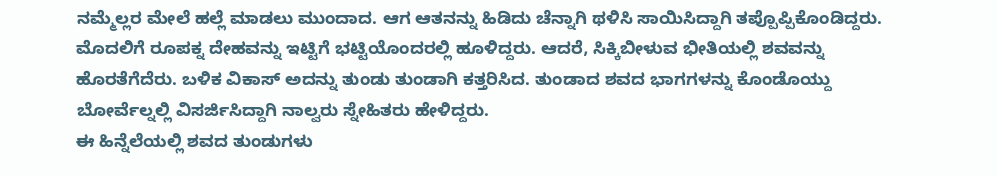ನಮ್ಮೆಲ್ಲರ ಮೇಲೆ ಹಲ್ಲೆ ಮಾಡಲು ಮುಂದಾದ. ಆಗ ಆತನನ್ನು ಹಿಡಿದು ಚೆನ್ನಾಗಿ ಥಳಿಸಿ ಸಾಯಿಸಿದ್ದಾಗಿ ತಪ್ಪೊಪ್ಪಿಕೊಂಡಿದ್ದರು.
ಮೊದಲಿಗೆ ರೂಪಕ್ನ ದೇಹವನ್ನು ಇಟ್ಟಿಗೆ ಭಟ್ಟಿಯೊಂದರಲ್ಲಿ ಹೂಳಿದ್ದರು. ಆದರೆ, ಸಿಕ್ಕಿಬೀಳುವ ಭೀತಿಯಲ್ಲಿ ಶವವನ್ನು ಹೊರತೆಗೆದೆರು. ಬಳಿಕ ವಿಕಾಸ್ ಅದನ್ನು ತುಂಡು ತುಂಡಾಗಿ ಕತ್ತರಿಸಿದ. ತುಂಡಾದ ಶವದ ಭಾಗಗಳನ್ನು ಕೊಂಡೊಯ್ದು ಬೋರ್ವೆಲ್ನಲ್ಲಿ ವಿಸರ್ಜಿಸಿದ್ದಾಗಿ ನಾಲ್ವರು ಸ್ನೇಹಿತರು ಹೇಳಿದ್ದರು.
ಈ ಹಿನ್ನೆಲೆಯಲ್ಲಿ ಶವದ ತುಂಡುಗಳು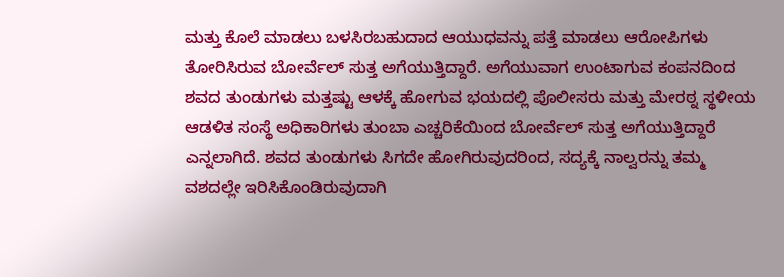ಮತ್ತು ಕೊಲೆ ಮಾಡಲು ಬಳಸಿರಬಹುದಾದ ಆಯುಧವನ್ನು ಪತ್ತೆ ಮಾಡಲು ಆರೋಪಿಗಳು ತೋರಿಸಿರುವ ಬೋರ್ವೆಲ್ ಸುತ್ತ ಅಗೆಯುತ್ತಿದ್ದಾರೆ. ಅಗೆಯುವಾಗ ಉಂಟಾಗುವ ಕಂಪನದಿಂದ ಶವದ ತುಂಡುಗಳು ಮತ್ತಷ್ಟು ಆಳಕ್ಕೆ ಹೋಗುವ ಭಯದಲ್ಲಿ ಪೊಲೀಸರು ಮತ್ತು ಮೇರಠ್ನ ಸ್ಥಳೀಯ ಆಡಳಿತ ಸಂಸ್ಥೆ ಅಧಿಕಾರಿಗಳು ತುಂಬಾ ಎಚ್ಚರಿಕೆಯಿಂದ ಬೋರ್ವೆಲ್ ಸುತ್ತ ಅಗೆಯುತ್ತಿದ್ದಾರೆ ಎನ್ನಲಾಗಿದೆ. ಶವದ ತುಂಡುಗಳು ಸಿಗದೇ ಹೋಗಿರುವುದರಿಂದ, ಸದ್ಯಕ್ಕೆ ನಾಲ್ವರನ್ನು ತಮ್ಮ ವಶದಲ್ಲೇ ಇರಿಸಿಕೊಂಡಿರುವುದಾಗಿ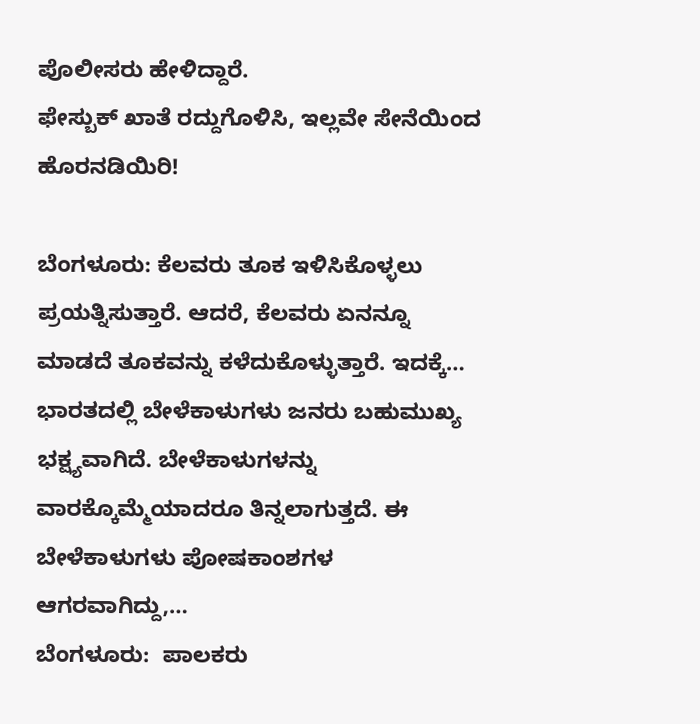ಪೊಲೀಸರು ಹೇಳಿದ್ದಾರೆ.
ಫೇಸ್ಬುಕ್ ಖಾತೆ ರದ್ದುಗೊಳಿಸಿ, ಇಲ್ಲವೇ ಸೇನೆಯಿಂದ ಹೊರನಡಿಯಿರಿ!

ಬೆಂಗಳೂರು: ಕೆಲವರು ತೂಕ ಇಳಿಸಿಕೊಳ್ಳಲು ಪ್ರಯತ್ನಿಸುತ್ತಾರೆ. ಆದರೆ, ಕೆಲವರು ಏನನ್ನೂ ಮಾಡದೆ ತೂಕವನ್ನು ಕಳೆದುಕೊಳ್ಳುತ್ತಾರೆ. ಇದಕ್ಕೆ…
ಭಾರತದಲ್ಲಿ ಬೇಳೆಕಾಳುಗಳು ಜನರು ಬಹುಮುಖ್ಯ ಭಕ್ಷ್ಯವಾಗಿದೆ. ಬೇಳೆಕಾಳುಗಳನ್ನು ವಾರಕ್ಕೊಮ್ಮೆಯಾದರೂ ತಿನ್ನಲಾಗುತ್ತದೆ. ಈ ಬೇಳೆಕಾಳುಗಳು ಪೋಷಕಾಂಶಗಳ ಆಗರವಾಗಿದ್ದು,…
ಬೆಂಗಳೂರು:  ಪಾಲಕರು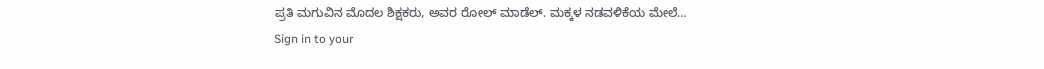ಪ್ರತಿ ಮಗುವಿನ ಮೊದಲ ಶಿಕ್ಷಕರು, ಅವರ ರೋಲ್ ಮಾಡೆಲ್. ಮಕ್ಕಳ ನಡವಳಿಕೆಯ ಮೇಲೆ…
Sign in to your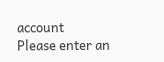account
Please enter an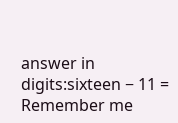answer in digits:sixteen − 11 =
Remember me